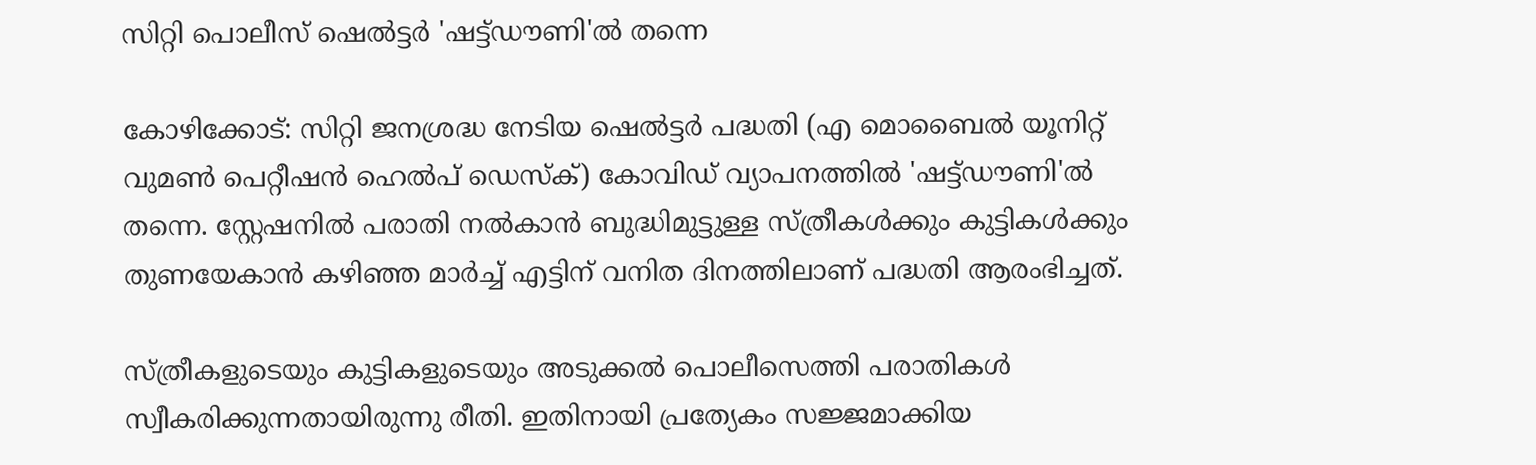സിറ്റി പൊലീസ് ഷെൽട്ടർ 'ഷട്ട്ഡൗണി'ൽ തന്നെ

കോഴിക്കോട്: സിറ്റി ജനശ്രദ്ധ നേടിയ ഷെൽട്ടർ പദ്ധതി (എ മൊബൈൽ യൂനിറ്റ് വുമൺ പെറ്റീഷൻ ഹെൽപ് ഡെസ്ക്) കോവിഡ് വ്യാപനത്തിൽ 'ഷട്ട്ഡൗണി'ൽ തന്നെ. സ്റ്റേഷനിൽ പരാതി നൽകാൻ ബുദ്ധിമുട്ടുള്ള സ്ത്രീകൾക്കും കുട്ടികൾക്കും തുണയേകാൻ കഴിഞ്ഞ മാർച്ച് എട്ടിന് വനിത ദിനത്തിലാണ് പദ്ധതി ആരംഭിച്ചത്.

സ്ത്രീകളുടെയും കുട്ടികളുടെയും അടുക്കൽ പൊലീസെത്തി പരാതികൾ സ്വീകരിക്കുന്നതായിരുന്നു രീതി. ഇതിനായി പ്രത്യേകം സജ്ജമാക്കിയ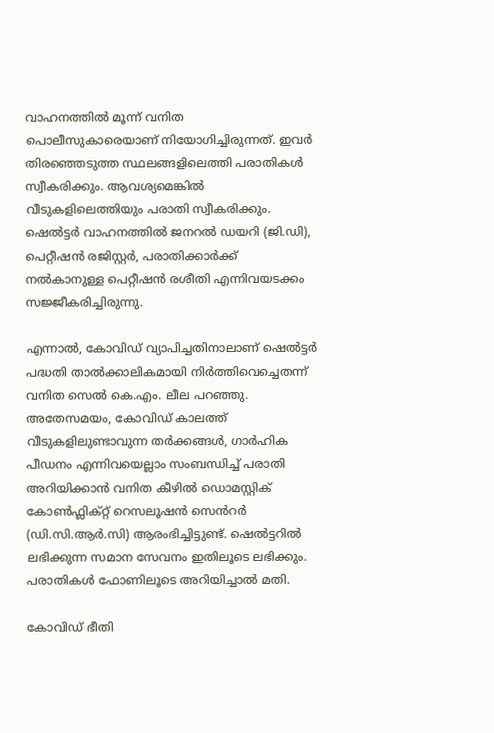വാഹനത്തിൽ മൂന്ന് വനിത പൊലീസുകാരെയാണ് നിയോഗിച്ചിരുന്നത്. ഇവർ തിരഞ്ഞെടുത്ത സ്ഥലങ്ങളിലെത്തി പരാതികൾ സ്വീകരിക്കും. ആവശ്യമെങ്കിൽ വീടുകളിലെത്തിയും പരാതി സ്വീകരിക്കും. ഷെൽട്ടർ വാഹനത്തിൽ ജനറൽ ഡയറി (ജി.ഡി), പെറ്റീഷൻ രജിസ്റ്റർ, പരാതിക്കാർക്ക് നൽകാനുള്ള പെറ്റീഷൻ രശീതി എന്നിവയടക്കം സജ്ജീകരിച്ചിരുന്നു.

എന്നാൽ, കോവിഡ് വ്യാപിച്ചതിനാലാണ് ഷെൽട്ടർ പദ്ധതി താൽക്കാലികമായി നിർത്തിവെച്ചെതന്ന് വനിത സെൽ കെ.എം. ലീല പറഞ്ഞു. അതേസമയം, കോവിഡ് കാലത്ത് വീടുകളിലുണ്ടാവുന്ന തർക്കങ്ങൾ, ഗാർഹിക പീഡനം എന്നിവയെല്ലാം സംബന്ധിച്ച് പരാതി അറിയിക്കാൻ വനിത കീഴിൽ ഡൊമസ്റ്റിക് കോൺഫ്ലിക്റ്റ് റെസലൂഷൻ സെൻറർ (ഡി.സി.ആർ.സി) ആരംഭിച്ചിട്ടുണ്ട്. ഷെൽട്ടറിൽ ലഭിക്കുന്ന സമാന സേവനം ഇതിലൂടെ ലഭിക്കും. പരാതികൾ ഫോണിലൂടെ അറിയിച്ചാൽ മതി.

കോവിഡ് ഭീതി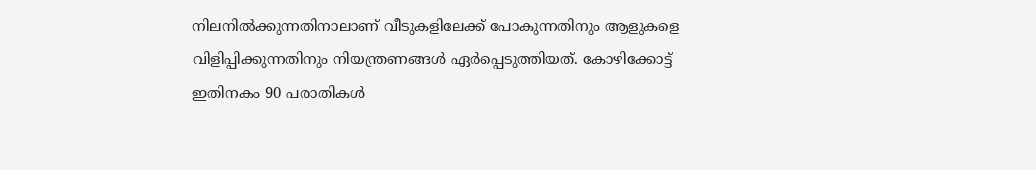നിലനിൽക്കുന്നതിനാലാണ് വീടുകളിലേക്ക് പോകുന്നതിനും ആളുകളെ വിളിപ്പിക്കുന്നതിനും നിയന്ത്രണങ്ങൾ ഏർപ്പെടുത്തിയത്. കോഴിക്കോട്ട് ഇതിനകം 90 പരാതികൾ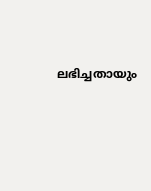ലഭിച്ചതായും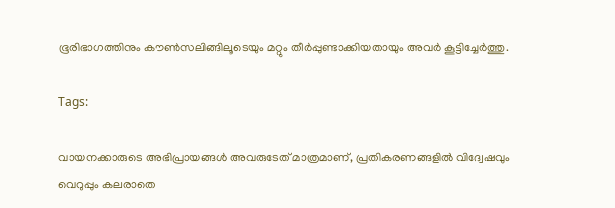ഭൂരിഭാഗത്തിനും കൗൺസലിങ്ങിലൂടെയും മറ്റും തീർപ്പുണ്ടാക്കിയതായും അവർ കൂട്ടിച്ചേർത്തു.

Tags:

വായനക്കാരുടെ അഭിപ്രായങ്ങള്‍ അവരുടേത് മാത്രമാണ്, പ്രതികരണങ്ങളിൽ വിദ്വേഷവും വെറുപ്പും കലരാതെ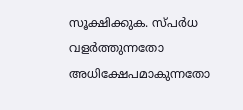സൂക്ഷിക്കുക. സ്പർധ വളർത്തുന്നതോ അധിക്ഷേപമാകുന്നതോ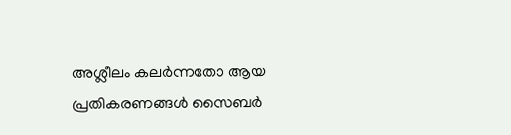അശ്ലീലം കലർന്നതോ ആയ പ്രതികരണങ്ങൾ സൈബർ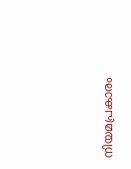നിയമപ്രകാരം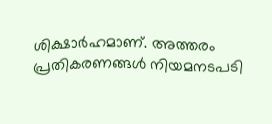ശിക്ഷാർഹമാണ്. അത്തരം പ്രതികരണങ്ങൾ നിയമനടപടി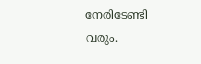നേരിടേണ്ടി വരും.